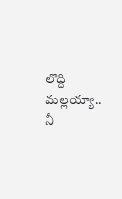లొద్ది మల్లయ్యా.. నీ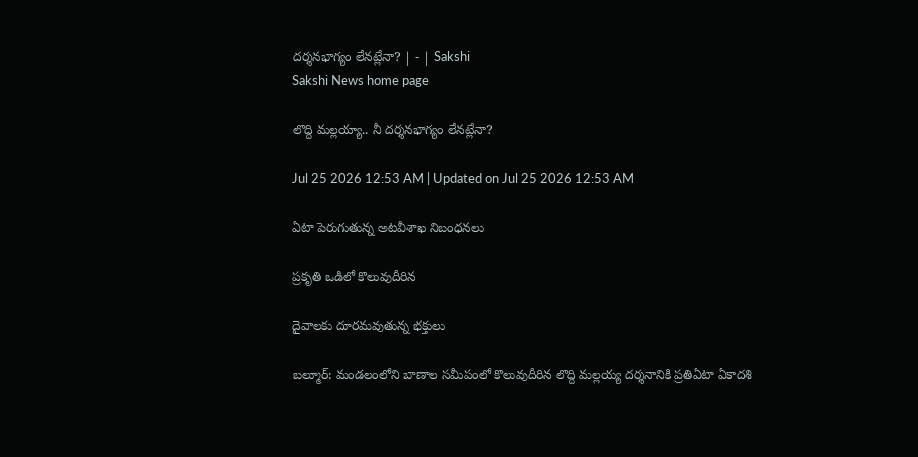దర్శనభాగ్యం లేనట్లేనా? | - | Sakshi
Sakshi News home page

లొద్ది మల్లయ్యా.. నీ దర్శనభాగ్యం లేనట్లేనా?

Jul 25 2026 12:53 AM | Updated on Jul 25 2026 12:53 AM

ఏటా పెరుగుతున్న అటవీశాఖ నిబంధనలు

ప్రకృతి ఒడిలో కొలువుదీరిన

దైవాలకు దూరమవుతున్న భక్తులు

బల్మూర్‌: మండలంలోని బాణాల సమీపంలో కొలువుదీరిన లొద్ది మల్లయ్య దర్శనానికి ప్రతిఏటా ఏకాదశి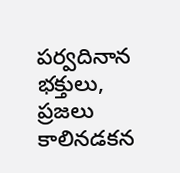పర్వదినాన భక్తులు, ప్రజలు కాలినడకన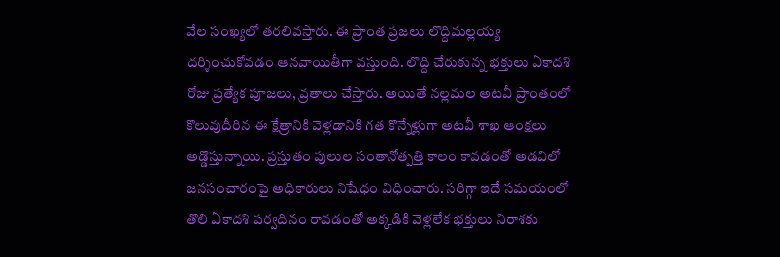వేల సంఖ్యలో తరలివస్తారు. ఈ ప్రాంత ప్రజలు లొద్దిమల్లయ్య దర్శించుకోవడం ఆనవాయితీగా వస్తుంది. లొద్ది చేరుకున్న భక్తులు ఏకాదశి రోజు ప్రత్యేక పూజలు, వ్రతాలు చేస్తారు. అయితే నల్లమల అటవీ ప్రాంతంలో కొలువుదీరిన ఈ క్షేత్రానికి వెళ్లడానికి గత కొన్నేళ్లుగా అటవీ శాఖ ఆంక్షలు అడ్డొస్తున్నాయి. ప్రస్తుతం పులుల సంతానోత్పత్తి కాలం కావడంతో అడవిలో జనసంచారంపై అధికారులు నిషేధం విధించారు. సరిగ్గా ఇదే సమయంలో తొలి ఏకాదశి పర్వదినం రావడంతో అక్కడికి వెళ్లలేక భక్తులు నిరాశకు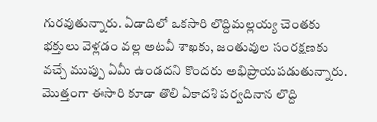గురవుతున్నారు. ఏడాదిలో ఒకసారి లొద్దిమల్లయ్య చెంతకు భక్తులు వెళ్లడం వల్ల అటవీ శాఖకు, జంతువుల సంరక్షణకు వచ్చే ముప్పు ఏమీ ఉండదని కొందరు అభిప్రాయపడుతున్నారు. మొత్తంగా ఈసారి కూడా తొలి ఏకాదశి పర్వదినాన లొద్ది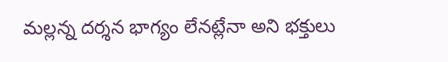మల్లన్న దర్శన భాగ్యం లేనట్లేనా అని భక్తులు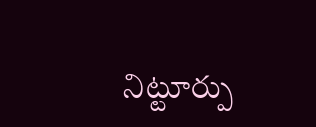నిట్టూర్పు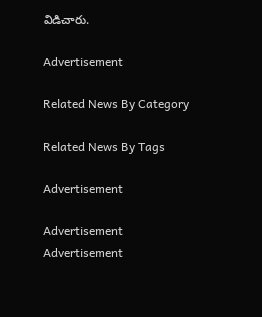విడిచారు.

Advertisement

Related News By Category

Related News By Tags

Advertisement

Advertisement
Advertisement